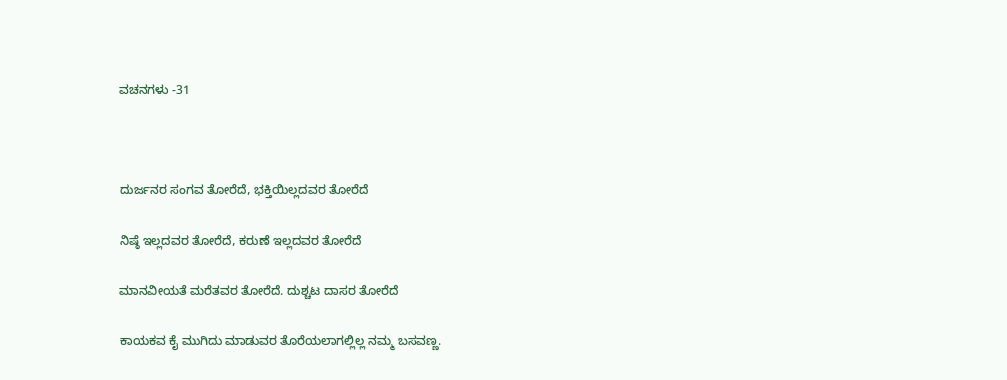ವಚನಗಳು -31



ದುರ್ಜನರ ಸಂಗವ ತೋರೆದೆ, ಭಕ್ತಿಯಿಲ್ಲದವರ ತೋರೆದೆ

ನಿಷ್ಠೆ ಇಲ್ಲದವರ ತೋರೆದೆ, ಕರುಣೆ ಇಲ್ಲದವರ ತೋರೆದೆ

ಮಾನವೀಯತೆ ಮರೆತವರ ತೋರೆದೆ. ದುಶ್ಚಟ ದಾಸರ ತೋರೆದೆ

ಕಾಯಕವ ಕೈ ಮುಗಿದು ಮಾಡುವರ ತೊರೆಯಲಾಗಲ್ಲಿಲ್ಲ ನಮ್ಮ ಬಸವಣ್ಣ.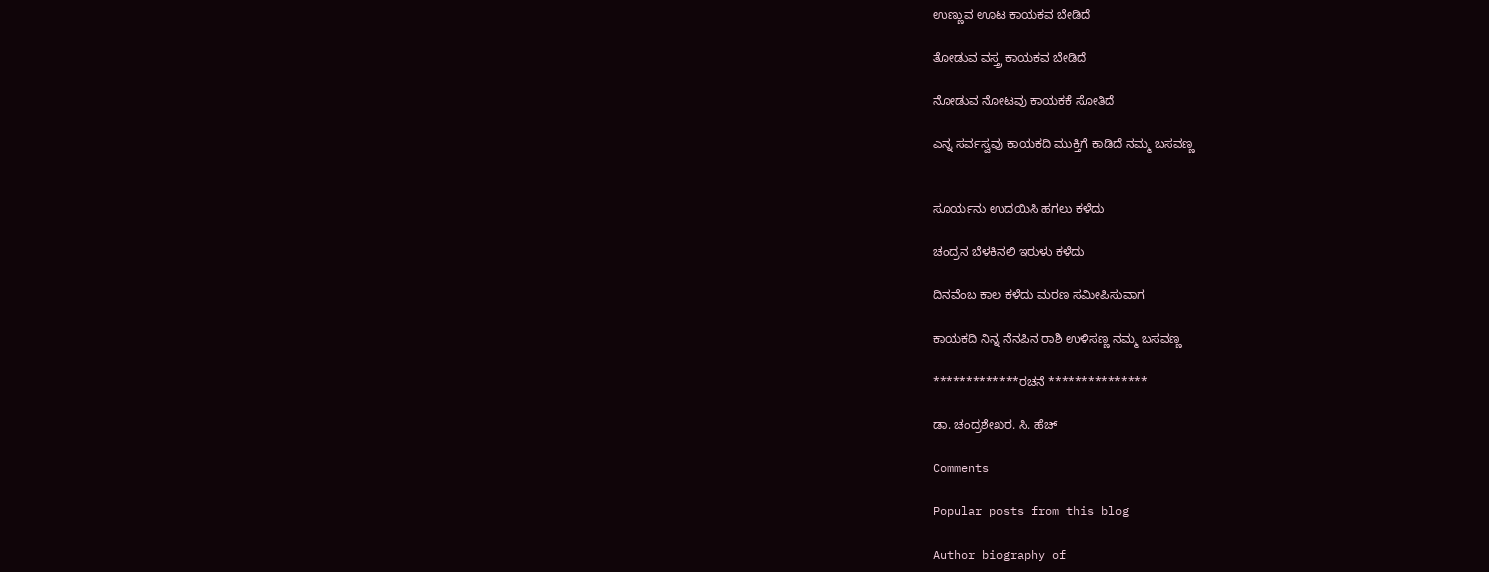ಉಣ್ಣುವ ಊಟ ಕಾಯಕವ ಬೇಡಿದೆ

ತೋಡುವ ವಸ್ತ್ರ ಕಾಯಕವ ಬೇಡಿದೆ

ನೋಡುವ ನೋಟವು ಕಾಯಕಕೆ ಸೋತಿದೆ

ಎನ್ನ ಸರ್ವಸ್ವವು ಕಾಯಕದಿ ಮುಕ್ತಿಗೆ ಕಾಡಿದೆ ನಮ್ಮ ಬಸವಣ್ಣ


ಸೂರ್ಯನು ಉದಯಿಸಿ ಹಗಲು ಕಳೆದು

ಚಂದ್ರನ ಬೆಳಕಿನಲಿ ಇರುಳು ಕಳೆದು

ದಿನವೆಂಬ ಕಾಲ ಕಳೆದು ಮರಣ ಸಮೀಪಿಸುವಾಗ

ಕಾಯಕದಿ ನಿನ್ನ ನೆನಪಿನ ರಾಶಿ ಉಳಿಸಣ್ಣ ನಮ್ಮ ಬಸವಣ್ಣ

*************ರಚನೆ ***************

ಡಾ. ಚಂದ್ರಶೇಖರ. ಸಿ. ಹೆಚ್

Comments

Popular posts from this blog

Author biography of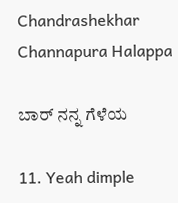Chandrashekhar Channapura Halappa

ಬಾರ್ ನನ್ನ ಗೆಳೆಯ

11. Yeah dimple